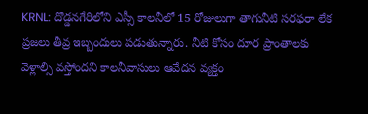KRNL: దొడ్డనగేరిలోని ఎస్సీ కాలనీలో 15 రోజులుగా తాగునీటి సరఫరా లేక ప్రజలు తీవ్ర ఇబ్బందులు పడుతున్నారు. నీటి కోసం దూర ప్రాంతాలకు వెళ్లాల్సి వస్తోందని కాలనీవాసులు ఆవేదన వ్యక్తం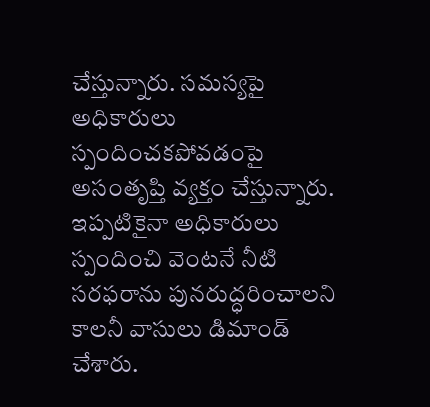చేస్తున్నారు. సమస్యపై అధికారులు స్పందించకపోవడంపై అసంతృప్తి వ్యక్తం చేస్తున్నారు. ఇప్పటికైనా అధికారులు స్పందించి వెంటనే నీటి సరఫరాను పునరుద్ధరించాలని కాలనీ వాసులు డిమాండ్ చేశారు.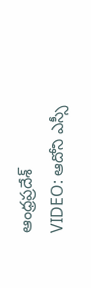ఆంధ్రప్రదేశ్
VIDEO: ఆదోని ఎస్సీ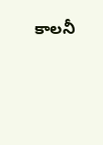కాలనీ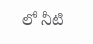లో నీటి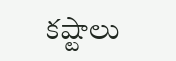కష్టాలు